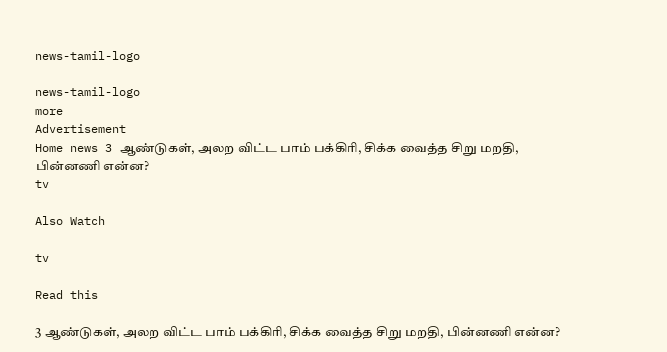news-tamil-logo

news-tamil-logo
more
Advertisement
Home news 3 ஆண்டுகள், அலற விட்ட பாம் பக்கிரி, சிக்க வைத்த சிறு மறதி, பின்னணி என்ன?
tv

Also Watch

tv

Read this

3 ஆண்டுகள், அலற விட்ட பாம் பக்கிரி, சிக்க வைத்த சிறு மறதி, பின்னணி என்ன?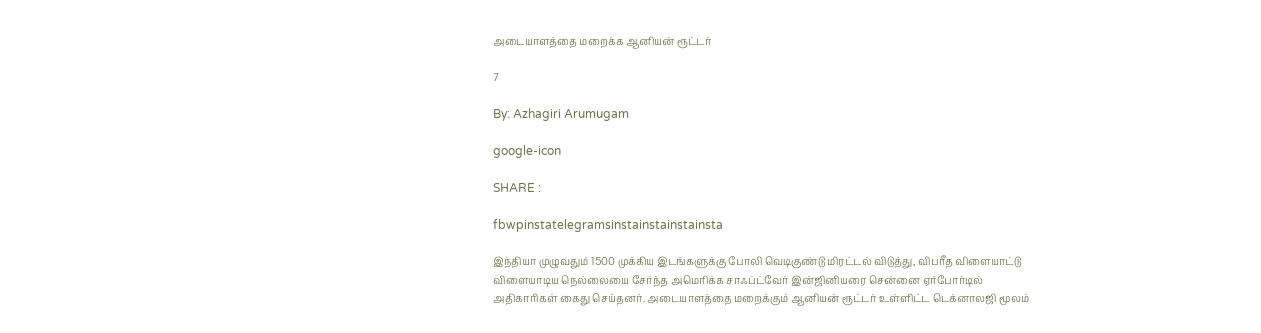அடையாளத்தை மறைக்க ஆனியன் ரூட்டர்

7

By: Azhagiri Arumugam

google-icon

SHARE :

fbwpinstatelegramsinstainstainstainsta

இந்தியா முழுவதும் 1500 முக்கிய இடங்களுக்கு போலி வெடிகுண்டு மிரட்டல் விடுத்து, விபரீத விளையாட்டு விளையாடிய நெல்லையை சேர்ந்த அமெரிக்க சாஃப்ட்வேர் இன்ஜினியரை சென்னை ஏர்போர்டில் அதிகாரிகள் கைது செய்தனர். அடையாளத்தை மறைக்கும் ஆனியன் ரூட்டர் உள்ளிட்ட டெக்னாலஜி மூலம்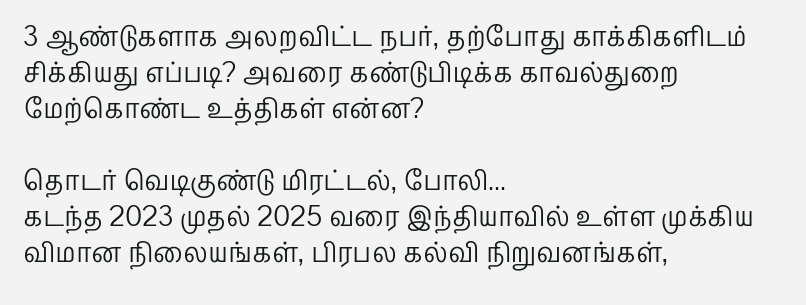3 ஆண்டுகளாக அலறவிட்ட நபர், தற்போது காக்கிகளிடம் சிக்கியது எப்படி? அவரை கண்டுபிடிக்க காவல்துறை மேற்கொண்ட உத்திகள் என்ன?

தொடர் வெடிகுண்டு மிரட்டல், போலி...
கடந்த 2023 முதல் 2025 வரை இந்தியாவில் உள்ள முக்கிய விமான நிலையங்கள், பிரபல கல்வி நிறுவனங்கள்,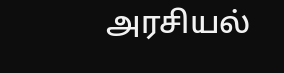அரசியல்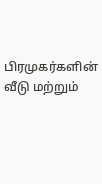பிரமுகர்களின் வீடு மற்றும்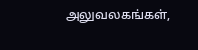அலுவலகங்கள்,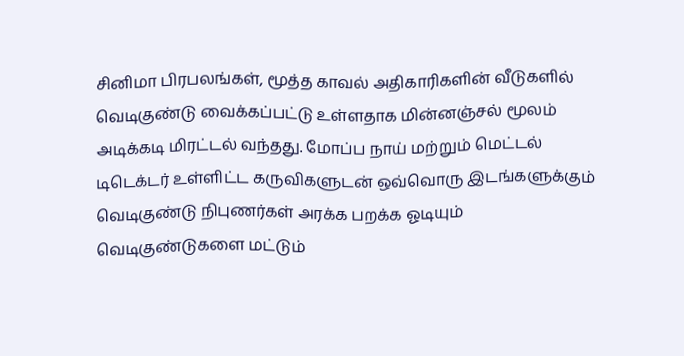சினிமா பிரபலங்கள், மூத்த காவல் அதிகாரிகளின் வீடுகளில் வெடிகுண்டு வைக்கப்பட்டு உள்ளதாக மின்னஞ்சல் மூலம் அடிக்கடி மிரட்டல் வந்தது. மோப்ப நாய் மற்றும் மெட்டல் டிடெக்டர் உள்ளிட்ட கருவிகளுடன் ஒவ்வொரு இடங்களுக்கும் வெடிகுண்டு நிபுணர்கள் அரக்க பறக்க ஓடியும் வெடிகுண்டுகளை மட்டும்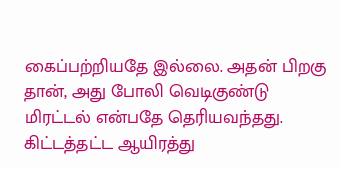கைப்பற்றியதே இல்லை. அதன் பிறகு தான், அது போலி வெடிகுண்டு மிரட்டல் என்பதே தெரியவந்தது. கிட்டத்தட்ட ஆயிரத்து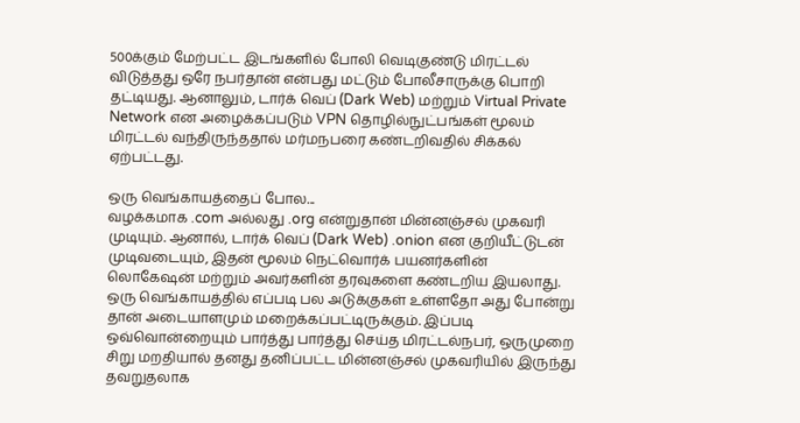500க்கும் மேற்பட்ட இடங்களில் போலி வெடிகுண்டு மிரட்டல் விடுத்தது ஒரே நபர்தான் என்பது மட்டும் போலீசாருக்கு பொறி தட்டியது. ஆனாலும், டார்க் வெப் (Dark Web) மற்றும் Virtual Private Network என அழைக்கப்படும் VPN தொழில்நுட்பங்கள் மூலம் மிரட்டல் வந்திருந்ததால் மர்மநபரை கண்டறிவதில் சிக்கல் ஏற்பட்டது.

ஒரு வெங்காயத்தைப் போல...
வழக்கமாக .com அல்லது .org என்றுதான் மின்னஞ்சல் முகவரி முடியும். ஆனால், டார்க் வெப் (Dark Web) .onion என குறியீட்டுடன் முடிவடையும், இதன் மூலம் நெட்வொர்க் பயனர்களின் லொகேஷன் மற்றும் அவர்களின் தரவுகளை கண்டறிய இயலாது. ஒரு வெங்காயத்தில் எப்படி பல அடுக்குகள் உள்ளதோ அது போன்று தான் அடையாளமும் மறைக்கப்பட்டிருக்கும். இப்படி ஒவ்வொன்றையும் பார்த்து பார்த்து செய்த மிரட்டல்நபர், ஒருமுறை சிறு மறதியால் தனது தனிப்பட்ட மின்னஞ்சல் முகவரியில் இருந்து தவறுதலாக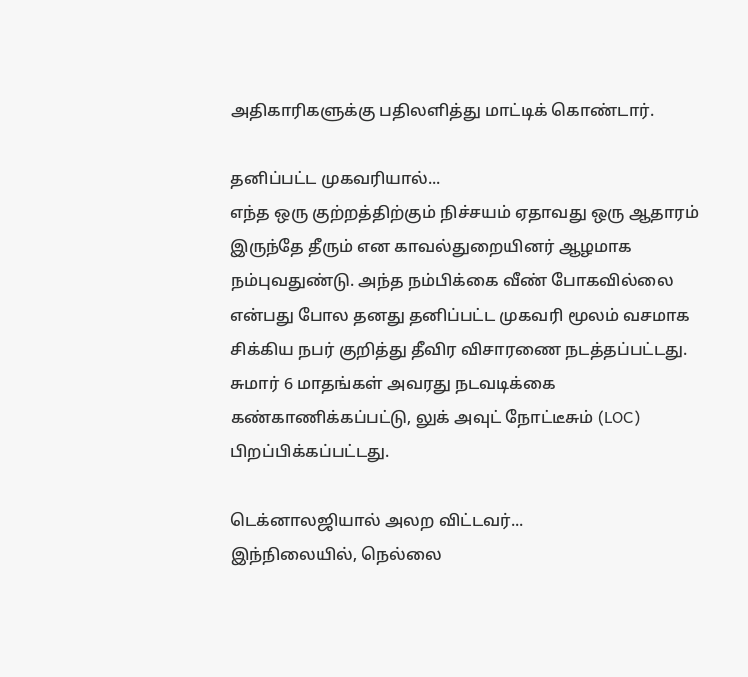அதிகாரிகளுக்கு பதிலளித்து மாட்டிக் கொண்டார்.

தனிப்பட்ட முகவரியால்...
எந்த ஒரு குற்றத்திற்கும் நிச்சயம் ஏதாவது ஒரு ஆதாரம் இருந்தே தீரும் என காவல்துறையினர் ஆழமாக நம்புவதுண்டு. அந்த நம்பிக்கை வீண் போகவில்லை என்பது போல தனது தனிப்பட்ட முகவரி மூலம் வசமாக சிக்கிய நபர் குறித்து தீவிர விசாரணை நடத்தப்பட்டது. சுமார் 6 மாதங்கள் அவரது நடவடிக்கை கண்காணிக்கப்பட்டு, லுக் அவுட் நோட்டீசும் (LOC) பிறப்பிக்கப்பட்டது.

டெக்னாலஜியால் அலற விட்டவர்...
இந்நிலையில், நெல்லை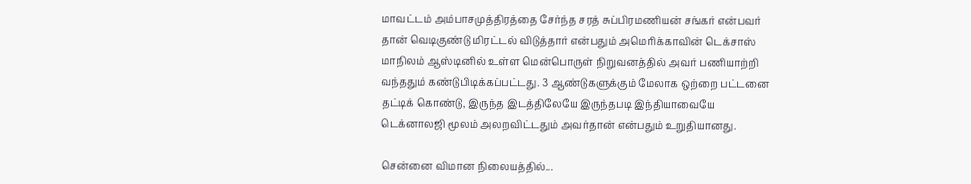மாவட்டம் அம்பாசமுத்திரத்தை சேர்ந்த சரத் சுப்பிரமணியன் சங்கர் என்பவர் தான் வெடிகுண்டு மிரட்டல் விடுத்தார் என்பதும் அமெரிக்காவின் டெக்சாஸ் மாநிலம் ஆஸ்டினில் உள்ள மென்பொருள் நிறுவனத்தில் அவர் பணியாற்றி வந்ததும் கண்டுபிடிக்கப்பட்டது. 3 ஆண்டுகளுக்கும் மேலாக ஒற்றை பட்டனை தட்டிக் கொண்டு, இருந்த இடத்திலேயே இருந்தபடி இந்தியாவையே டெக்னாலஜி மூலம் அலறவிட்டதும் அவர்தான் என்பதும் உறுதியானது.

சென்னை விமான நிலையத்தில்...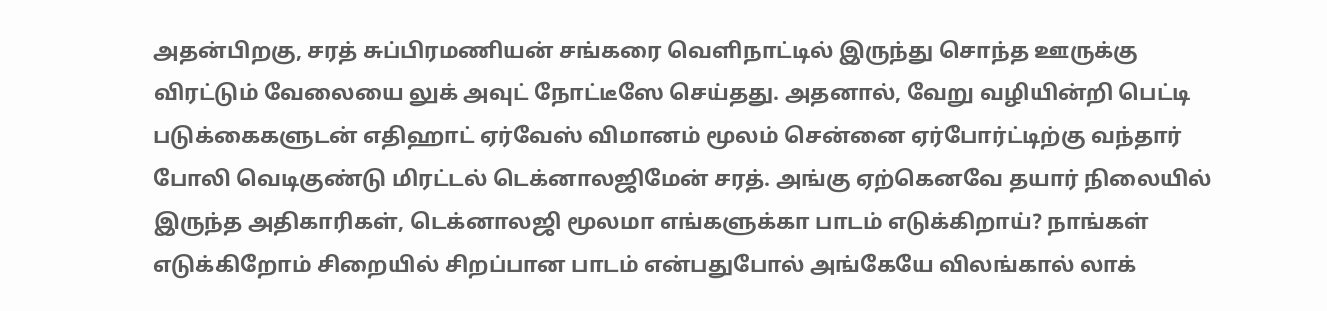அதன்பிறகு, சரத் சுப்பிரமணியன் சங்கரை வெளிநாட்டில் இருந்து சொந்த ஊருக்கு விரட்டும் வேலையை லுக் அவுட் நோட்டீஸே செய்தது. அதனால், வேறு வழியின்றி பெட்டி படுக்கைகளுடன் எதிஹாட் ஏர்வேஸ் விமானம் மூலம் சென்னை ஏர்போர்ட்டிற்கு வந்தார் போலி வெடிகுண்டு மிரட்டல் டெக்னாலஜிமேன் சரத். அங்கு ஏற்கெனவே தயார் நிலையில் இருந்த அதிகாரிகள், டெக்னாலஜி மூலமா எங்களுக்கா பாடம் எடுக்கிறாய்? நாங்கள் எடுக்கிறோம் சிறையில் சிறப்பான பாடம் என்பதுபோல் அங்கேயே விலங்கால் லாக்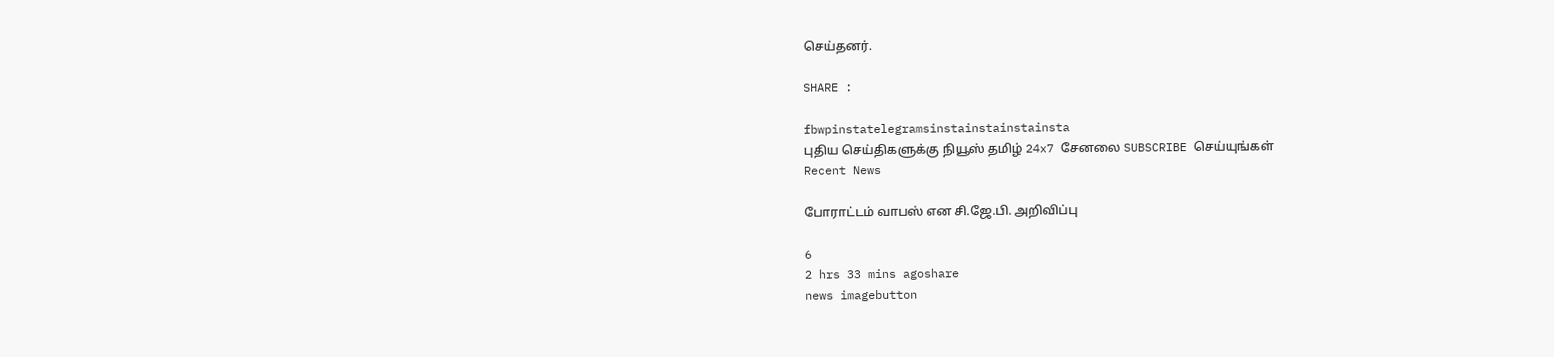செய்தனர்.

SHARE :

fbwpinstatelegramsinstainstainstainsta
புதிய செய்திகளுக்கு நியூஸ் தமிழ் 24x7 சேனலை SUBSCRIBE செய்யுங்கள்
Recent News

போராட்டம் வாபஸ் என சி.ஜே.பி. அறிவிப்பு

6
2 hrs 33 mins agoshare
news imagebutton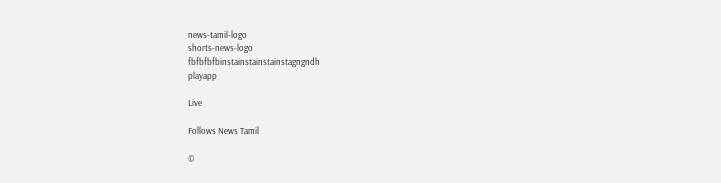news-tamil-logo
shorts-news-logo
fbfbfbfbinstainstainstainstagngndh
playapp

Live

Follows News Tamil

©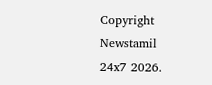Copyright Newstamil 24x7 2026.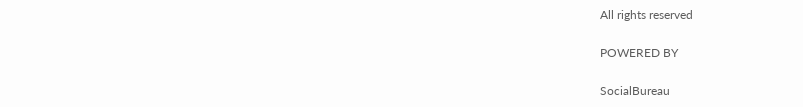All rights reserved

POWERED BY

SocialBureau